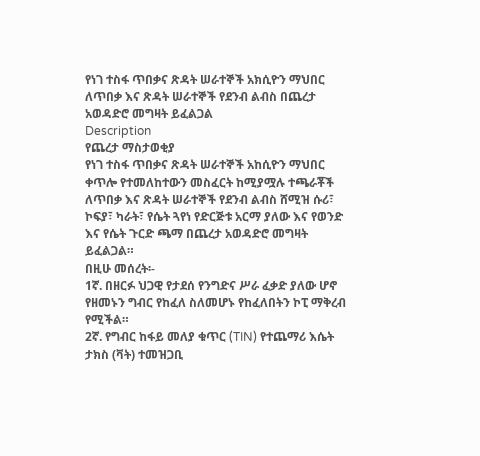የነገ ተስፋ ጥበቃና ጽዳት ሠራተኞች አክሲዮን ማህበር ለጥበቃ እና ጽዳት ሠራተኞች የደንብ ልብስ በጨረታ አወዳድሮ መግዛት ይፈልጋል
Description
የጨረታ ማስታወቂያ
የነገ ተስፋ ጥበቃና ጽዳት ሠራተኞች አከሲዮን ማህበር ቀጥሎ የተመለከተውን መስፈርት ከሚያሟሉ ተጫራቾች ለጥበቃ እና ጽዳት ሠራተኞች የደንብ ልብስ ሸሚዝ ሱሪ፣ ኮፍያ፣ ካራት፣ የሴት ጓየነ የድርጅቱ አርማ ያለው እና የወንድ እና የሴት ጉርድ ጫማ በጨረታ አወዳድሮ መግዛት ይፈልጋል።
በዚሁ መሰረት፡-
1ኛ. በዘርፉ ህጋዊ የታደሰ የንግድና ሥራ ፈቃድ ያለው ሆኖ የዘመኑን ግብር የከፈለ ስለመሆኑ የከፈለበትን ኮፒ ማቅረብ የሚችል።
2ኛ. የግብር ከፋይ መለያ ቁጥር (TIN) የተጨማሪ እሴት ታክስ (ቫት) ተመዝጋቢ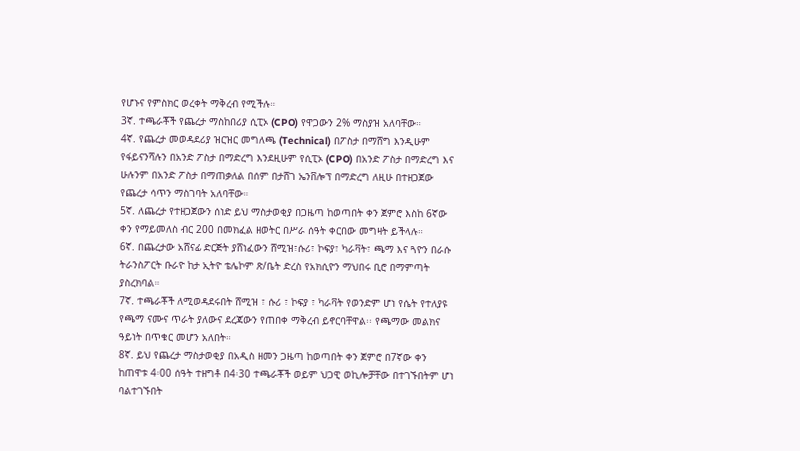የሆኑና የምስክር ወረቀት ማቅረብ የሚችሉ።
3ኛ. ተጫራቾች የጨረታ ማስከበሪያ ሲፒኦ (CPO) የዋጋውን 2% ማስያዝ አለባቸው።
4ኛ. የጨረታ መወዳደሪያ ዝርዝር መግለጫ (Technical) በፖስታ በማሸግ እንዲሁም የፋይናንሻሉን በአንድ ፖስታ በማድረግ እንደዚሁም የሲፒኦ (CPO) በአንድ ፖስታ በማድረግ እና ሁሉንም በአንድ ፖስታ በማጠቃለል በሰም በታሸገ ኤንቨሎፕ በማድረግ ለዚሁ በተዘጋጀው የጨረታ ሳጥን ማስገባት አለባቸው።
5ኛ. ለጨረታ የተዘጋጀውን ሰነድ ይህ ማስታወቂያ በጋዜጣ ከወጣበት ቀን ጀምሮ እስከ 6ኛው ቀን የማይመለስ ብር 200 በመክፈል ዘወትር በሥራ ሰዓት ቀርበው መግዛት ይችላሉ።
6ኛ. በጨረታው አሸናፊ ድርጅት ያሸነፈውን ሸሚዝ፣ሱሪ፣ ኮፍያ፣ ካራቫት፣ ጫማ እና ጓዮን በራሱ ትራንስፖርት ቡራዮ ከታ ኢትዮ ቴሌኮም ጽ/ቤት ድረስ የአክሲዮን ማህበሩ ቢሮ በማምጣት ያስረክባል።
7ኛ. ተጫራቾች ለሚወዳደሩበት ሸሚዝ ፣ ሱሪ ፣ ኮፍያ ፣ ካራቫት የወንድም ሆነ የሴት የተለያዩ የጫማ ናሙና ጥራት ያለውና ደረጃውን የጠበቀ ማቅረብ ይኖርባቸዋል፡፡ የጫማው መልክና ዓይነት በጥቁር መሆን አለበት።
8ኛ. ይህ የጨረታ ማስታወቂያ በአዲስ ዘመን ጋዜጣ ከወጣበት ቀን ጀምሮ በ7ኛው ቀን ከጠዋቱ 4፡00 ሰዓት ተዘግቶ በ4፡30 ተጫራቾች ወይም ህጋዊ ወኪሎቻቸው በተገኙበትም ሆነ ባልተገኙበት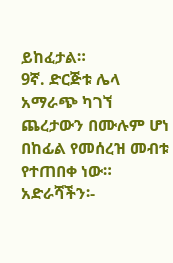ይከፈታል።
9ኛ. ድርጅቱ ሌላ አማራጭ ካገኘ ጨረታውን በሙሉም ሆነ በከፊል የመሰረዝ መብቱ የተጠበቀ ነው።
አድራሻችን፡-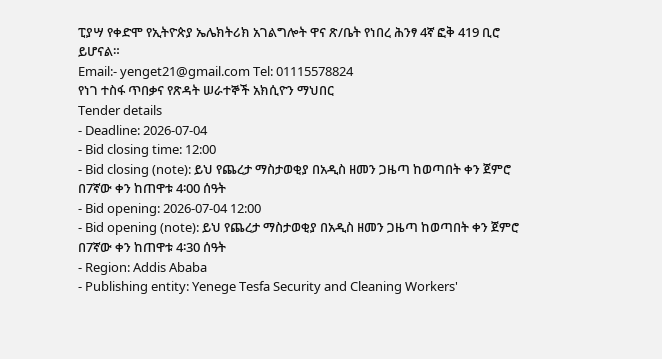ፒያሣ የቀድሞ የኢትዮጵያ ኤሌክትሪክ አገልግሎት ዋና ጽ/ቤት የነበረ ሕንፃ 4ኛ ፎቅ 419 ቢሮ ይሆናል።
Email:- yenget21@gmail.com Tel: 01115578824
የነገ ተስፋ ጥበቃና የጽዳት ሠራተኞች አክሲዮን ማህበር
Tender details
- Deadline: 2026-07-04
- Bid closing time: 12:00
- Bid closing (note): ይህ የጨረታ ማስታወቂያ በአዲስ ዘመን ጋዜጣ ከወጣበት ቀን ጀምሮ በ7ኛው ቀን ከጠዋቱ 4፡00 ሰዓት
- Bid opening: 2026-07-04 12:00
- Bid opening (note): ይህ የጨረታ ማስታወቂያ በአዲስ ዘመን ጋዜጣ ከወጣበት ቀን ጀምሮ በ7ኛው ቀን ከጠዋቱ 4፡30 ሰዓት
- Region: Addis Ababa
- Publishing entity: Yenege Tesfa Security and Cleaning Workers'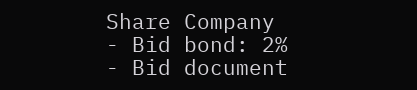Share Company
- Bid bond: 2%
- Bid document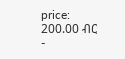price: 200.00 ብር
-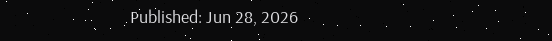Published: Jun 28, 2026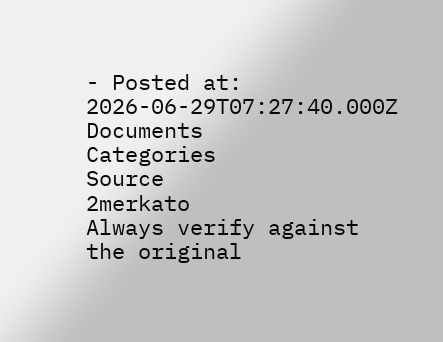- Posted at: 2026-06-29T07:27:40.000Z
Documents
Categories
Source
2merkato
Always verify against the original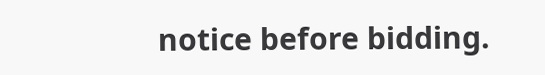notice before bidding.